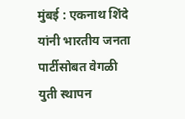मुंबई : एकनाथ शिंदे यांनी भारतीय जनता पार्टीसोबत वेगळी युती स्थापन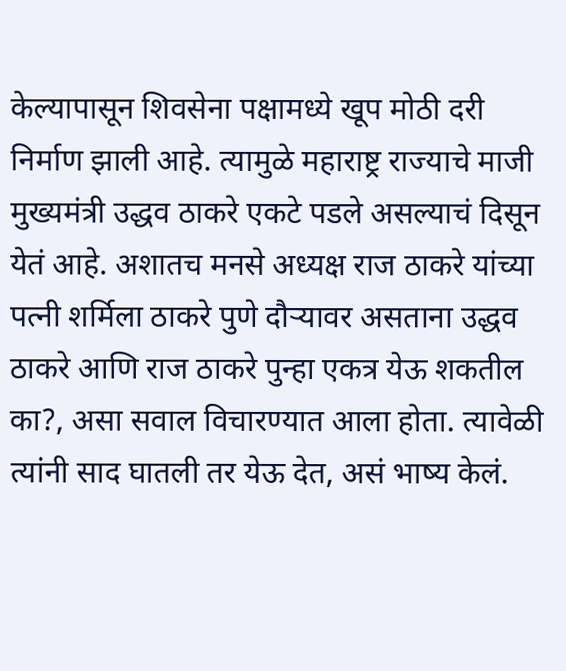केल्यापासून शिवसेना पक्षामध्ये खूप मोठी दरी निर्माण झाली आहे. त्यामुळे महाराष्ट्र राज्याचे माजी मुख्यमंत्री उद्धव ठाकरे एकटे पडले असल्याचं दिसून येतं आहे. अशातच मनसे अध्यक्ष राज ठाकरे यांच्या पत्नी शर्मिला ठाकरे पुणे दौऱ्यावर असताना उद्धव ठाकरे आणि राज ठाकरे पुन्हा एकत्र येऊ शकतील का?, असा सवाल विचारण्यात आला होता. त्यावेळी त्यांनी साद घातली तर येऊ देत, असं भाष्य केलं.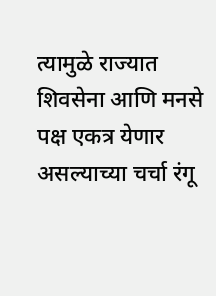त्यामुळे राज्यात शिवसेना आणि मनसे पक्ष एकत्र येणार असल्याच्या चर्चा रंगू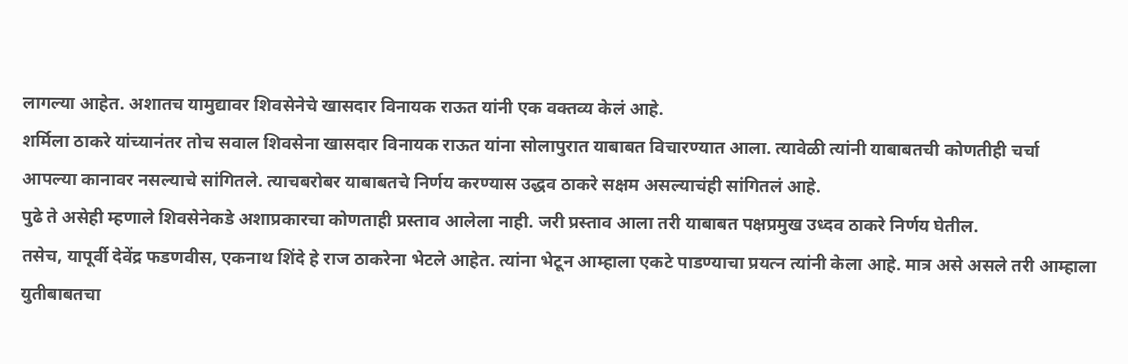लागल्या आहेत. अशातच यामुद्यावर शिवसेनेचे खासदार विनायक राऊत यांनी एक वक्तव्य केलं आहे.
शर्मिला ठाकरे यांच्यानंतर तोच सवाल शिवसेना खासदार विनायक राऊत यांना सोलापुरात याबाबत विचारण्यात आला. त्यावेळी त्यांनी याबाबतची कोणतीही चर्चा आपल्या कानावर नसल्याचे सांगितले. त्याचबरोबर याबाबतचे निर्णय करण्यास उद्धव ठाकरे सक्षम असल्याचंही सांगितलं आहे.
पुढे ते असेही म्हणाले शिवसेनेकडे अशाप्रकारचा कोणताही प्रस्ताव आलेला नाही. जरी प्रस्ताव आला तरी याबाबत पक्षप्रमुख उध्दव ठाकरे निर्णय घेतील.
तसेच, यापूर्वी देवेंद्र फडणवीस, एकनाथ शिंदे हे राज ठाकरेना भेटले आहेत. त्यांना भेटून आम्हाला एकटे पाडण्याचा प्रयत्न त्यांनी केला आहे. मात्र असे असले तरी आम्हाला युतीबाबतचा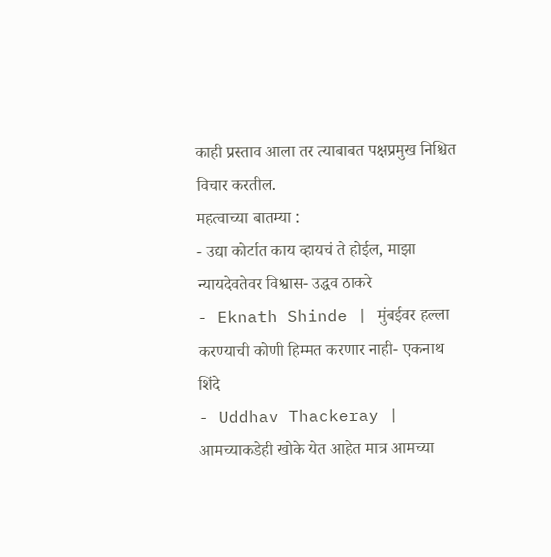काही प्रस्ताव आला तर त्याबाबत पक्षप्रमुख निश्चित विचार करतील.
महत्वाच्या बातम्या :
- उद्या कोर्टात काय व्हायचं ते होईल, माझा न्यायदेवतेवर विश्वास- उद्धव ठाकरे
- Eknath Shinde | मुंबईवर हल्ला करण्याची कोणी हिम्मत करणार नाही- एकनाथ शिंदे
- Uddhav Thackeray | आमच्याकडेही खोके येत आहेत मात्र आमच्या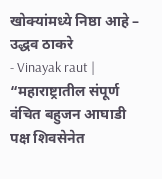खोक्यांमध्ये निष्ठा आहे – उद्धव ठाकरे
- Vinayak raut | “महाराष्ट्रातील संपूर्ण वंचित बहुजन आघाडी पक्ष शिवसेनेत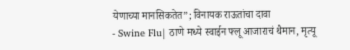येणाच्या मानसिकतेत”; विनायक राऊतांचा दावा
- Swine Flu| ठाणे मध्ये स्वाईन फ्लू आजाराचं थैमान, मृत्यू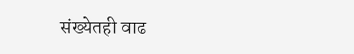संख्येतही वाढ